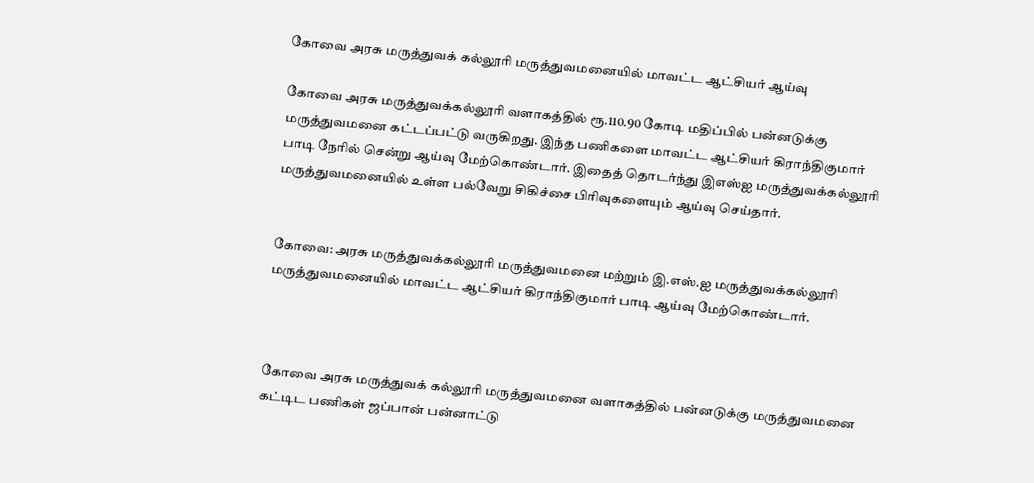கோவை அரசு மருத்துவக் கல்லூரி மருத்துவமனையில் மாவட்ட ஆட்சியர் ஆய்வு

கோவை அரசு மருத்துவக்கல்லூரி வளாகத்தில் ரூ.110.90 கோடி மதிப்பில் பன்னடுக்கு மருத்துவமனை கட்டப்பட்டு வருகிறது. இந்த பணிகளை மாவட்ட ஆட்சியர் கிராந்திகுமார் பாடி நேரில் சென்று ஆய்வு மேற்கொண்டார். இதைத் தொடர்ந்து இஎஸ்ஐ மருத்துவக்கல்லூரி மருத்துவமனையில் உள்ள பல்வேறு சிகிச்சை பிரிவுகளையும் ஆய்வு செய்தார்.


கோவை: அரசு மருத்துவக்கல்லூரி மருத்துவமனை மற்றும் இ.எஸ்.ஐ மருத்துவக்கல்லூரி மருத்துவமனையில் மாவட்ட ஆட்சியர் கிராந்திகுமார் பாடி ஆய்வு மேற்கொண்டார்.



கோவை அரசு மருத்துவக் கல்லூரி மருத்துவமனை வளாகத்தில் பன்னடுக்கு மருத்துவமனை கட்டிட பணிகள் ஜப்பான் பன்னாட்டு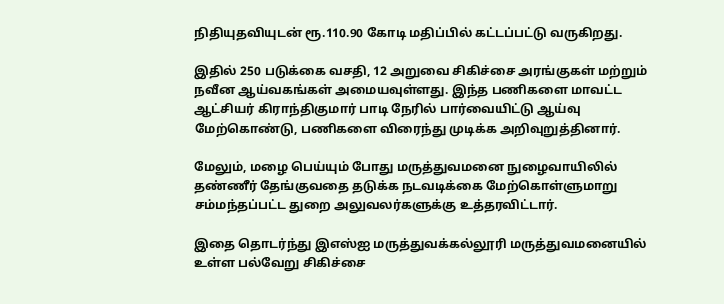நிதியுதவியுடன் ரூ.110.90 கோடி மதிப்பில் கட்டப்பட்டு வருகிறது.

இதில் 250 படுக்கை வசதி, 12 அறுவை சிகிச்சை அரங்குகள் மற்றும் நவீன ஆய்வகங்கள் அமையவுள்ளது. இந்த பணிகளை மாவட்ட ஆட்சியர் கிராந்திகுமார் பாடி நேரில் பார்வையிட்டு ஆய்வு மேற்கொண்டு, பணிகளை விரைந்து முடிக்க அறிவுறுத்தினார்.

மேலும், மழை பெய்யும் போது மருத்துவமனை நுழைவாயிலில் தண்ணீர் தேங்குவதை தடுக்க நடவடிக்கை மேற்கொள்ளுமாறு சம்மந்தப்பட்ட துறை அலுவலர்களுக்கு உத்தரவிட்டார்.

இதை தொடர்ந்து இஎஸ்ஐ மருத்துவக்கல்லூரி மருத்துவமனையில் உள்ள பல்வேறு சிகிச்சை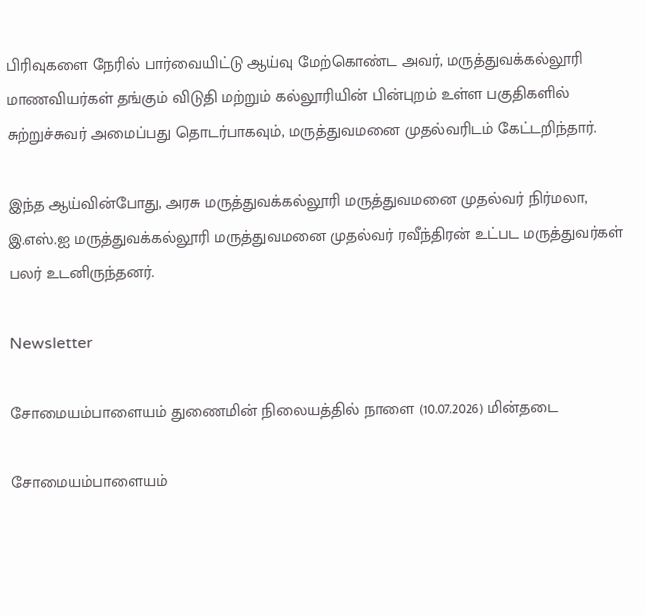பிரிவுகளை நேரில் பார்வையிட்டு ஆய்வு மேற்கொண்ட அவர், மருத்துவக்கல்லூரி மாணவியர்கள் தங்கும் விடுதி மற்றும் கல்லூரியின் பின்புறம் உள்ள பகுதிகளில் சுற்றுச்சுவர் அமைப்பது தொடர்பாகவும், மருத்துவமனை முதல்வரிடம் கேட்டறிந்தார்.

இந்த ஆய்வின்போது, அரசு மருத்துவக்கல்லூரி மருத்துவமனை முதல்வர் நிர்மலா, இ.எஸ்.ஐ மருத்துவக்கல்லூரி மருத்துவமனை முதல்வர் ரவீந்திரன் உட்பட மருத்துவர்கள் பலர் உடனிருந்தனர்.

Newsletter

சோமையம்பாளையம் துணைமின் நிலையத்தில் நாளை (10.07.2026) மின்தடை

சோமையம்பாளையம்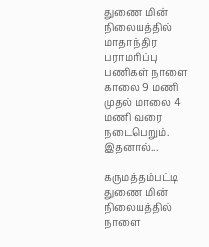துணை மின் நிலையத்தில் மாதாந்திர பராமரிப்பு பணிகள் நாளை காலை 9 மணி முதல் மாலை 4 மணி வரை நடைபெறும். இதனால்...

கருமத்தம்பட்டி துணை மின் நிலையத்தில் நாளை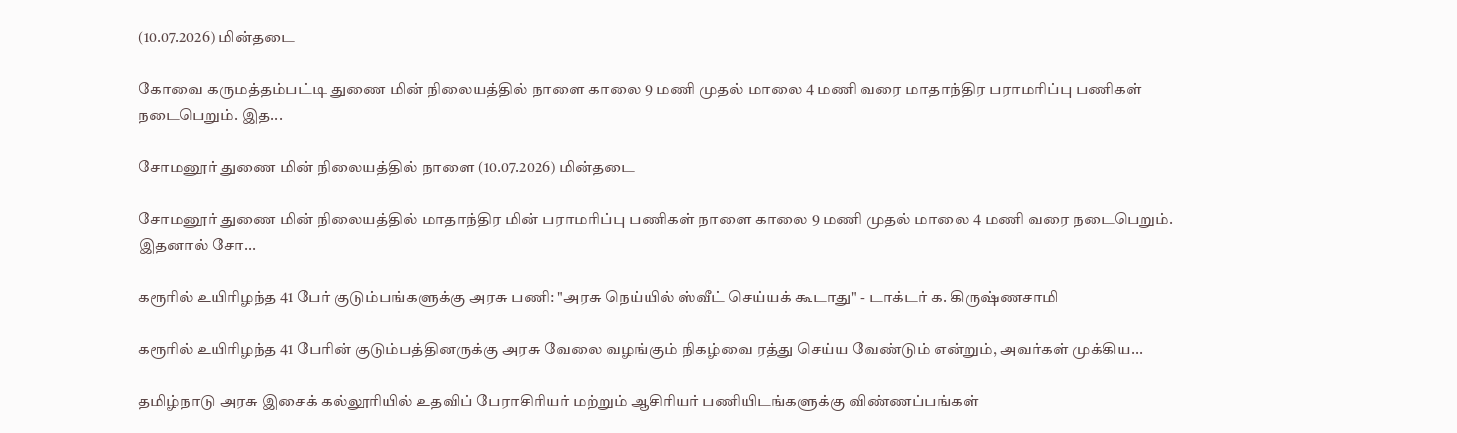(10.07.2026) மின்தடை

கோவை கருமத்தம்பட்டி துணை மின் நிலையத்தில் நாளை காலை 9 மணி முதல் மாலை 4 மணி வரை மாதாந்திர பராமரிப்பு பணிகள் நடைபெறும். இத...

சோமனூர் துணை மின் நிலையத்தில் நாளை (10.07.2026) மின்தடை

சோமனூர் துணை மின் நிலையத்தில் மாதாந்திர மின் பராமரிப்பு பணிகள் நாளை காலை 9 மணி முதல் மாலை 4 மணி வரை நடைபெறும். இதனால் சோ...

கரூரில் உயிரிழந்த 41 பேர் குடும்பங்களுக்கு அரசு பணி: "அரசு நெய்யில் ஸ்வீட் செய்யக் கூடாது" - டாக்டர் க. கிருஷ்ணசாமி

கரூரில் உயிரிழந்த 41 பேரின் குடும்பத்தினருக்கு அரசு வேலை வழங்கும் நிகழ்வை ரத்து செய்ய வேண்டும் என்றும், அவர்கள் முக்கிய...

தமிழ்நாடு அரசு இசைக் கல்லூரியில் உதவிப் பேராசிரியர் மற்றும் ஆசிரியர் பணியிடங்களுக்கு விண்ணப்பங்கள்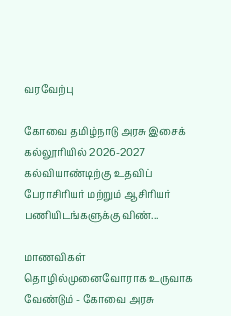வரவேற்பு

கோவை தமிழ்நாடு அரசு இசைக் கல்லூரியில் 2026-2027 கல்வியாண்டிற்கு உதவிப் பேராசிரியர் மற்றும் ஆசிரியர் பணியிடங்களுக்கு விண்...

மாணவிகள் தொழில்முனைவோராக உருவாக வேண்டும் - கோவை அரசு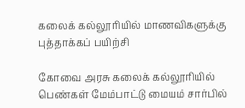கலைக் கல்லூரியில் மாணவிகளுக்கு புத்தாக்கப் பயிற்சி

கோவை அரசு கலைக் கல்லூரியில் பெண்கள் மேம்பாட்டு மையம் சார்பில்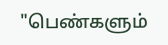"பெண்களும்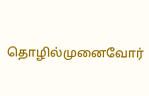தொழில்முனைவோர்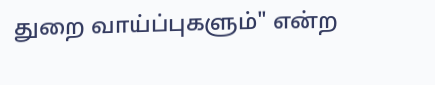துறை வாய்ப்புகளும்" என்ற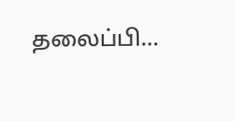தலைப்பி...